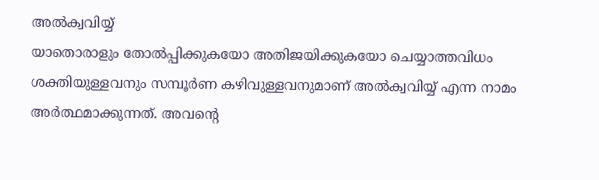അൽക്വവിയ്യ്
യാതൊരാളും തോൽപ്പിക്കുകയോ അതിജയിക്കുകയോ ചെയ്യാത്തവിധം ശക്തിയുള്ളവനും സമ്പൂർണ കഴിവുള്ളവനുമാണ് അൽക്വവിയ്യ് എന്ന നാമം അർത്ഥമാക്കുന്നത്. അവൻ്റെ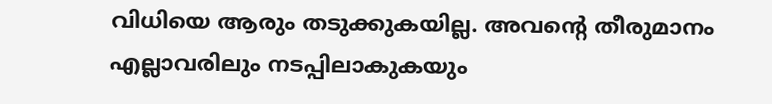വിധിയെ ആരും തടുക്കുകയില്ല. അവൻ്റെ തീരുമാനം എല്ലാവരിലും നടപ്പിലാകുകയും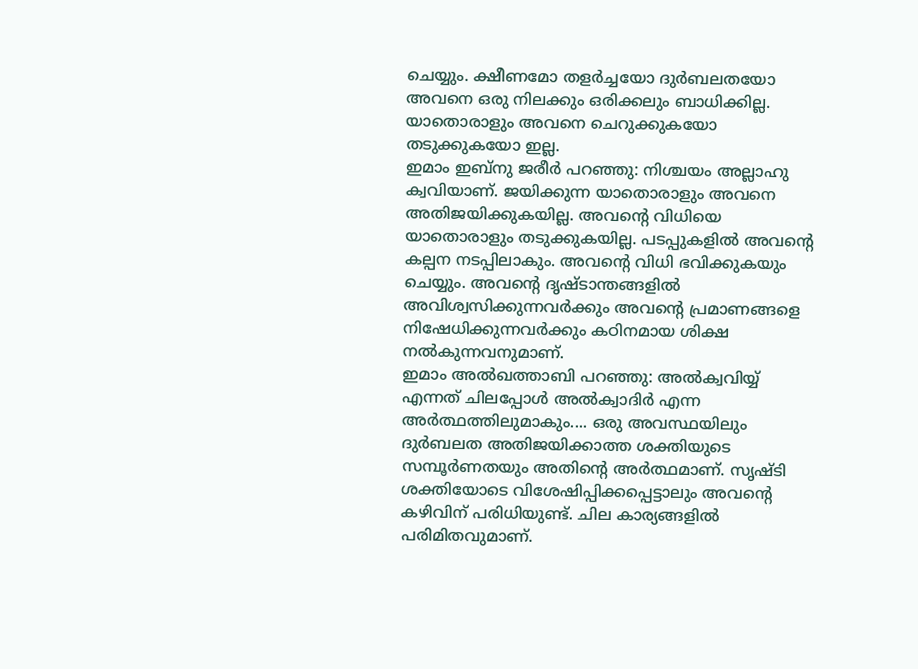ചെയ്യും. ക്ഷീണമോ തളർച്ചയോ ദുർബലതയോ അവനെ ഒരു നിലക്കും ഒരിക്കലും ബാധിക്കില്ല. യാതൊരാളും അവനെ ചെറുക്കുകയോ തടുക്കുകയോ ഇല്ല.
ഇമാം ഇബ്നു ജരീർ പറഞ്ഞു: നിശ്ചയം അല്ലാഹു ക്വവിയാണ്. ജയിക്കുന്ന യാതൊരാളും അവനെ അതിജയിക്കുകയില്ല. അവൻ്റെ വിധിയെ യാതൊരാളും തടുക്കുകയില്ല. പടപ്പുകളിൽ അവൻ്റെ കല്പന നടപ്പിലാകും. അവൻ്റെ വിധി ഭവിക്കുകയും ചെയ്യും. അവൻ്റെ ദൃഷ്ടാന്തങ്ങളിൽ അവിശ്വസിക്കുന്നവർക്കും അവൻ്റെ പ്രമാണങ്ങളെ നിഷേധിക്കുന്നവർക്കും കഠിനമായ ശിക്ഷ നൽകുന്നവനുമാണ്.
ഇമാം അൽഖത്താബി പറഞ്ഞു: അൽക്വവിയ്യ് എന്നത് ചിലപ്പോൾ അൽക്വാദിർ എന്ന അർത്ഥത്തിലുമാകും.... ഒരു അവസ്ഥയിലും ദുർബലത അതിജയിക്കാത്ത ശക്തിയുടെ സമ്പൂർണതയും അതിൻ്റെ അർത്ഥമാണ്. സൃഷ്ടി ശക്തിയോടെ വിശേഷിപ്പിക്കപ്പെട്ടാലും അവൻ്റെ കഴിവിന് പരിധിയുണ്ട്. ചില കാര്യങ്ങളിൽ പരിമിതവുമാണ്.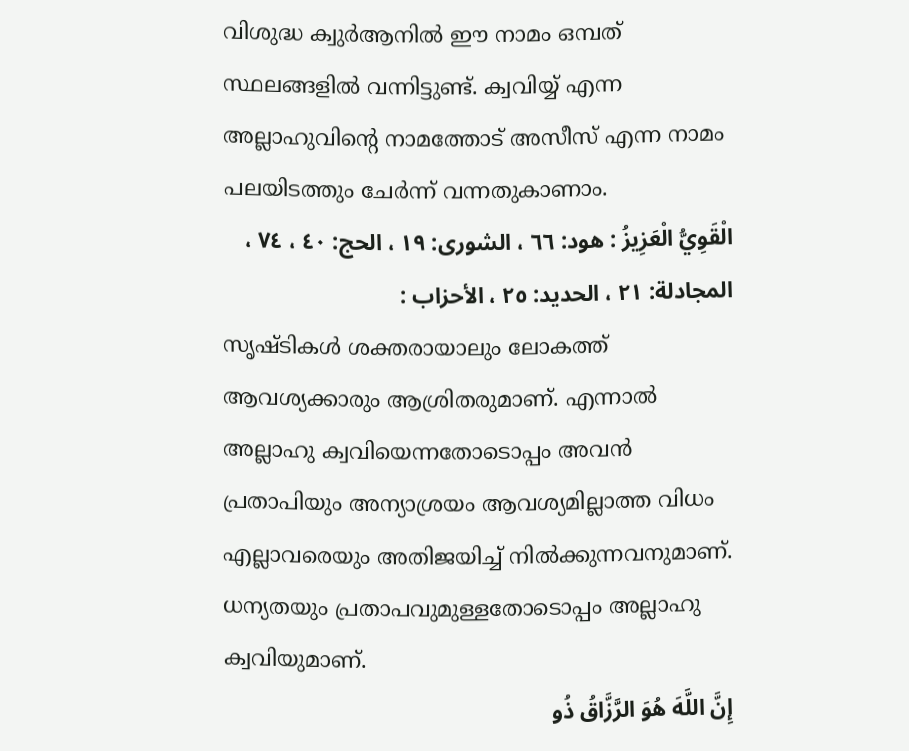വിശുദ്ധ ക്വുർആനിൽ ഈ നാമം ഒമ്പത് സ്ഥലങ്ങളിൽ വന്നിട്ടുണ്ട്. ക്വവിയ്യ് എന്ന അല്ലാഹുവിൻ്റെ നാമത്തോട് അസീസ് എന്ന നാമം പലയിടത്തും ചേർന്ന് വന്നതുകാണാം.
الْقَوِيُّ الْعَزِيزُ : هود: ٦٦ ، الشورى: ١٩ ، الحج: ٤٠ ، ٧٤ ، المجادلة: ٢١ ، الحديد: ٢٥ ، الأحزاب :
സൃഷ്ടികൾ ശക്തരായാലും ലോകത്ത് ആവശ്യക്കാരും ആശ്രിതരുമാണ്. എന്നാൽ അല്ലാഹു ക്വവിയെന്നതോടൊപ്പം അവൻ പ്രതാപിയും അന്യാശ്രയം ആവശ്യമില്ലാത്ത വിധം എല്ലാവരെയും അതിജയിച്ച് നിൽക്കുന്നവനുമാണ്. ധന്യതയും പ്രതാപവുമുള്ളതോടൊപ്പം അല്ലാഹു ക്വവിയുമാണ്.
إِنَّ اللَّهَ هُوَ الرَّزَّاقُ ذُو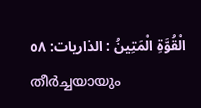الْقُوَّةِ الْمَتِينُ : الذاريات: ٥٨
തീർച്ചയായും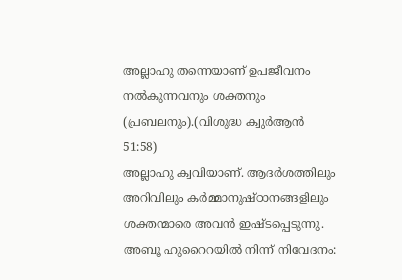അല്ലാഹു തന്നെയാണ് ഉപജീവനം നൽകുന്നവനും ശക്തനും (പ്രബലനും).(വിശുദ്ധ ക്വുർആൻ 51:58)
അല്ലാഹു ക്വവിയാണ്. ആദർശത്തിലും അറിവിലും കർമ്മാനുഷ്ഠാനങ്ങളിലും ശക്തന്മാരെ അവൻ ഇഷ്ടപ്പെടുന്നു.
അബൂ ഹുറൈറയിൽ നിന്ന് നിവേദനം: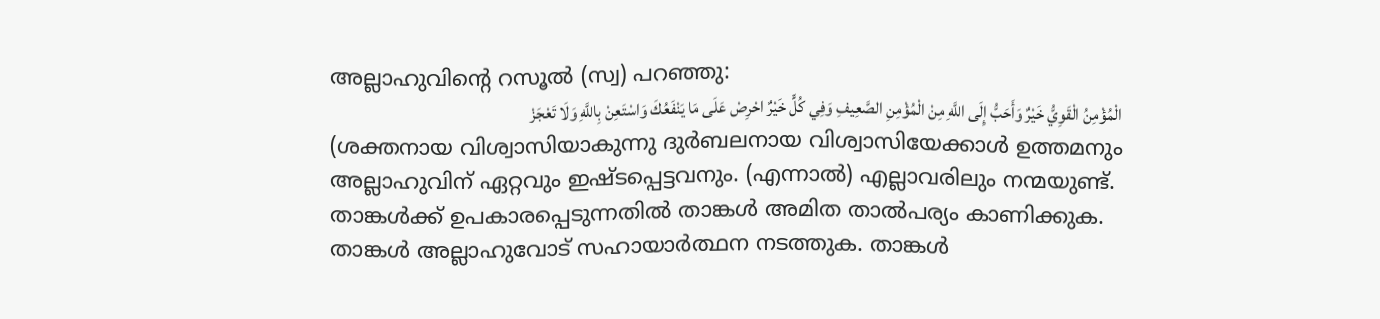അല്ലാഹുവിൻ്റെ റസൂൽ (സ്വ) പറഞ്ഞു:
الْمُؤْمِنُ الْقَوِيُّ خَيْرٌ وَأَحَبُّ إِلَى اللَّهِ مِنْ الْمُؤْمِنِ الصَّعِيفِ وَفِي كُلٍّ خَيْرٌ احْرِصْ عَلَى مَا يَنْفَعُكَ وَاسْتَعِنْ بِاللَّهِ وَلَا تَعْجَزْ
(ശക്തനായ വിശ്വാസിയാകുന്നു ദുർബലനായ വിശ്വാസിയേക്കാൾ ഉത്തമനും അല്ലാഹുവിന് ഏറ്റവും ഇഷ്ടപ്പെട്ടവനും. (എന്നാൽ) എല്ലാവരിലും നന്മയുണ്ട്. താങ്കൾക്ക് ഉപകാരപ്പെടുന്നതിൽ താങ്കൾ അമിത താൽപര്യം കാണിക്കുക. താങ്കൾ അല്ലാഹുവോട് സഹായാർത്ഥന നടത്തുക. താങ്കൾ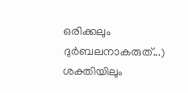ഒരിക്കലും ദുർബലനാകരുത്...)
ശക്തിയിലും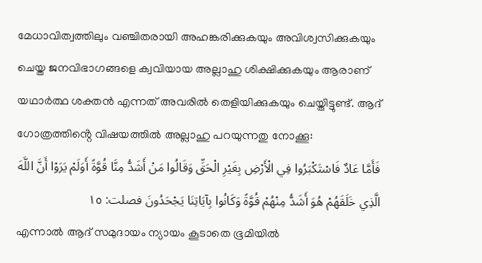മേധാവിത്വത്തിലും വഞ്ചിതരായി അഹങ്കരിക്കുകയും അവിശ്വസിക്കുകയും ചെയ്ത ജനവിഭാഗങ്ങളെ ക്വവിയായ അല്ലാഹു ശിക്ഷിക്കുകയും ആരാണ് യഥാർത്ഥ ശക്തൻ എന്നത് അവരിൽ തെളിയിക്കുകയും ചെയ്തിട്ടുണ്ട്. ആദ് ഗോത്രത്തിൻ്റെ വിഷയത്തിൽ അല്ലാഹു പറയുന്നതു നോക്കൂ:
فَأَمَّا عَادٌ فَاسْتَكْبَرُوا فِي الْأَرْضِ بِغَيْرِ الْحَقِّ وَقَالُوا مَنْ أَشَدُّ مِنَّا قُوَّةً أَوَلَمْ يَرَوْا أَنَّ اللَّهَ الَّذِي خَلَقَهُمْ هُوَ أَشَدُّ مِنْهُمْ قُوَّةً وَكَانُوا بِآيَاتِنَا يَجْحَدُونَ فصلت: ١٥
എന്നാൽ ആദ് സമുദായം ന്യായം കൂടാതെ ഭൂമിയിൽ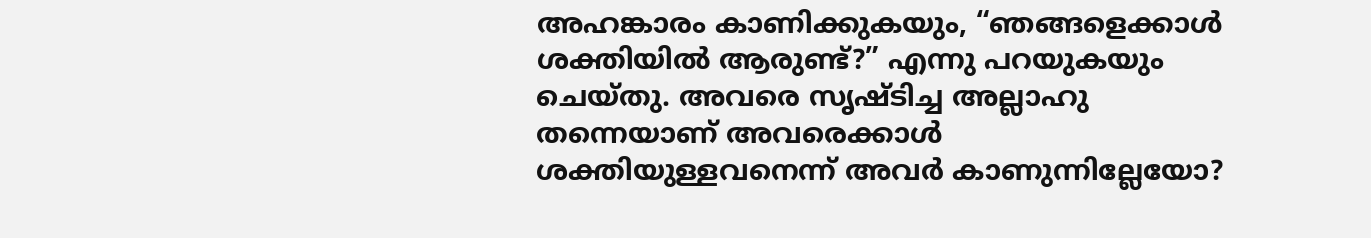അഹങ്കാരം കാണിക്കുകയും, “ഞങ്ങളെക്കാൾ ശക്തിയിൽ ആരുണ്ട്?” എന്നു പറയുകയും ചെയ്തു. അവരെ സൃഷ്ടിച്ച അല്ലാഹു തന്നെയാണ് അവരെക്കാൾ ശക്തിയുള്ളവനെന്ന് അവർ കാണുന്നില്ലേയോ?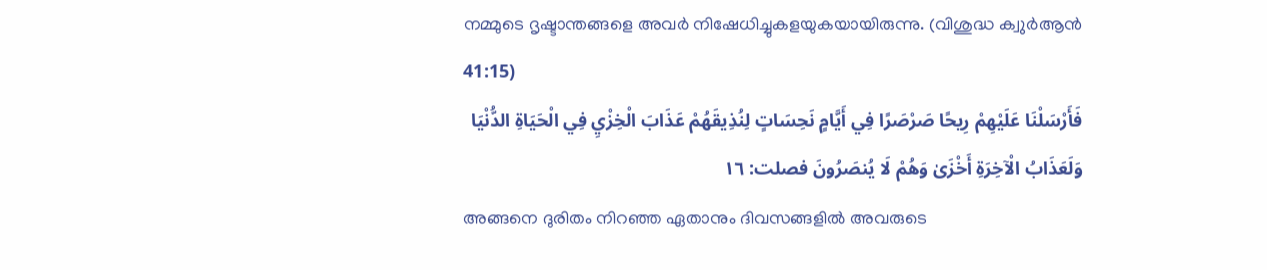നമ്മുടെ ദൃഷ്ടാന്തങ്ങളെ അവർ നിഷേധിച്ചുകളയുകയായിരുന്നു. (വിശുദ്ധ ക്വുർആൻ 41:15)
فَأَرْسَلْنَا عَلَيْهِمْ رِيحًا صَرْصَرًا فِي أَيَّامٍ نَحِسَاتٍ لِنُذِيقَهُمْ عَذَابَ الْخِزْيِ فِي الْحَيَاةِ الدُّنْيَا وَلَعَذَابُ الْآخِرَةِ أَخْزَىٰ وَهُمْ لَا يُنصَرُونَ فصلت: ١٦
അങ്ങനെ ദുരിതം നിറഞ്ഞ ഏതാനും ദിവസങ്ങളിൽ അവരുടെ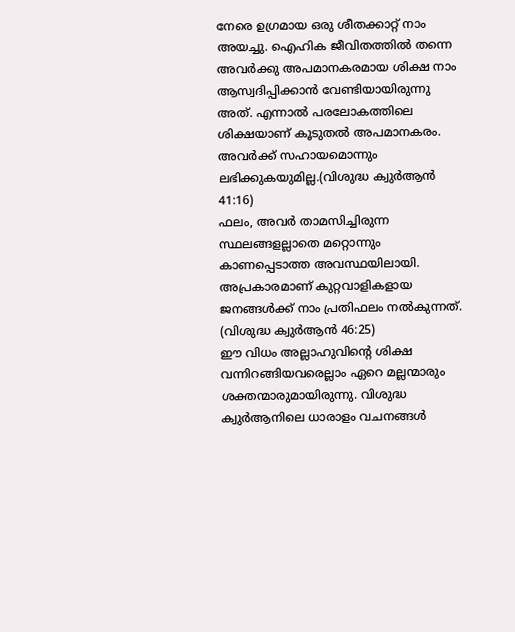നേരെ ഉഗ്രമായ ഒരു ശീതക്കാറ്റ് നാം അയച്ചു. ഐഹിക ജീവിതത്തിൽ തന്നെ അവർക്കു അപമാനകരമായ ശിക്ഷ നാം ആസ്വദിപ്പിക്കാൻ വേണ്ടിയായിരുന്നു അത്. എന്നാൽ പരലോകത്തിലെ ശിക്ഷയാണ് കൂടുതൽ അപമാനകരം. അവർക്ക് സഹായമൊന്നും ലഭിക്കുകയുമില്ല.(വിശുദ്ധ ക്വുർആൻ 41:16)
ഫലം, അവർ താമസിച്ചിരുന്ന സ്ഥലങ്ങളല്ലാതെ മറ്റൊന്നും കാണപ്പെടാത്ത അവസ്ഥയിലായി. അപ്രകാരമാണ് കുറ്റവാളികളായ ജനങ്ങൾക്ക് നാം പ്രതിഫലം നൽകുന്നത്. (വിശുദ്ധ ക്വുർആൻ 46:25)
ഈ വിധം അല്ലാഹുവിൻ്റെ ശിക്ഷ വന്നിറങ്ങിയവരെല്ലാം ഏറെ മല്ലന്മാരും ശക്തന്മാരുമായിരുന്നു. വിശുദ്ധ ക്വുർആനിലെ ധാരാളം വചനങ്ങൾ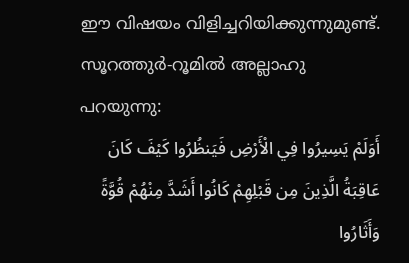ഈ വിഷയം വിളിച്ചറിയിക്കുന്നുമുണ്ട്. സൂറത്തുർ-റൂമിൽ അല്ലാഹു പറയുന്നു:
أَوَلَمْ يَسِيرُوا فِي الْأَرْضِ فَيَنظُرُوا كَيْفَ كَانَ عَاقِبَةُ الَّذِينَ مِن قَبْلِهِمْ كَانُوا أَشَدَّ مِنْهُمْ قُوَّةً وَأَثَارُوا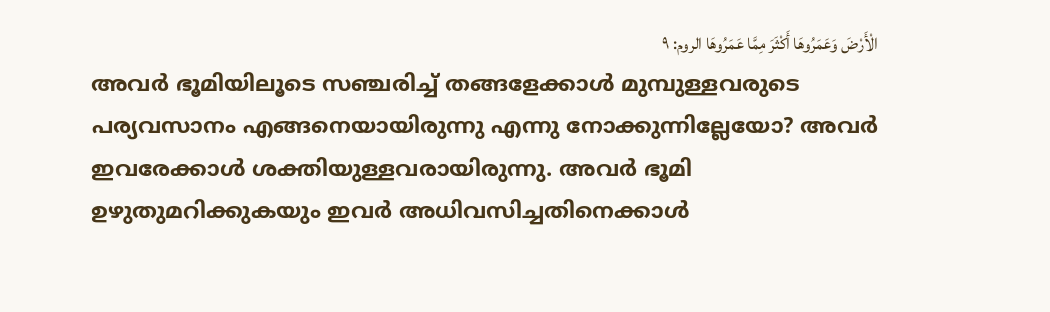الْأَرْضَ وَعَمَرُوهَا أَكْثَرَ مِمَّا عَمَرُوهَا الروم: ٩
അവർ ഭൂമിയിലൂടെ സഞ്ചരിച്ച് തങ്ങളേക്കാൾ മുമ്പുള്ളവരുടെ പര്യവസാനം എങ്ങനെയായിരുന്നു എന്നു നോക്കുന്നില്ലേയോ? അവർ ഇവരേക്കാൾ ശക്തിയുള്ളവരായിരുന്നു. അവർ ഭൂമി ഉഴുതുമറിക്കുകയും ഇവർ അധിവസിച്ചതിനെക്കാൾ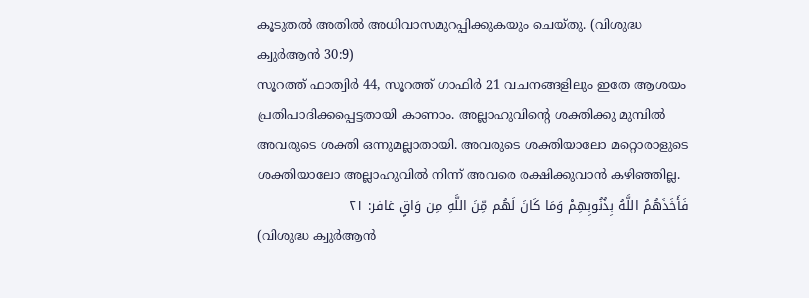കൂടുതൽ അതിൽ അധിവാസമുറപ്പിക്കുകയും ചെയ്തു. (വിശുദ്ധ ക്വുർആൻ 30:9)
സൂറത്ത് ഫാത്വിർ 44, സൂറത്ത് ഗാഫിർ 21 വചനങ്ങളിലും ഇതേ ആശയം പ്രതിപാദിക്കപ്പെട്ടതായി കാണാം. അല്ലാഹുവിൻ്റെ ശക്തിക്കു മുമ്പിൽ അവരുടെ ശക്തി ഒന്നുമല്ലാതായി. അവരുടെ ശക്തിയാലോ മറ്റൊരാളുടെ ശക്തിയാലോ അല്ലാഹുവിൽ നിന്ന് അവരെ രക്ഷിക്കുവാൻ കഴിഞ്ഞില്ല.
فَأَخَذَهُمُ اللَّهُ بِذُنُوبِهِمْ وَمَا كَانَ لَهُم مِّنَ اللَّهِ مِن وَاقٍ غافر: ٢١
(വിശുദ്ധ ക്വുർആൻ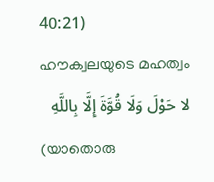40:21)
ഹൗക്വലയുടെ മഹത്വം
لا حَوْلَ وَلَا قُوَّةَ إِلَّا بِاللَّهِ
(യാതൊരു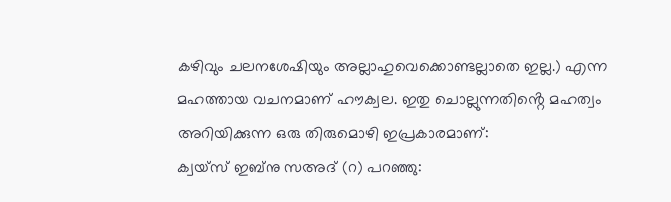കഴിവും ചലനശേഷിയും അല്ലാഹുവെക്കൊണ്ടല്ലാതെ ഇല്ല.) എന്ന മഹത്തായ വചനമാണ് ഹൗക്വല. ഇതു ചൊല്ലുന്നതിൻ്റെ മഹത്വം അറിയിക്കുന്ന ഒരു തിരുമൊഴി ഇപ്രകാരമാണ്:
ക്വയ്സ് ഇബ്നു സഅദ് (റ) പറഞ്ഞു: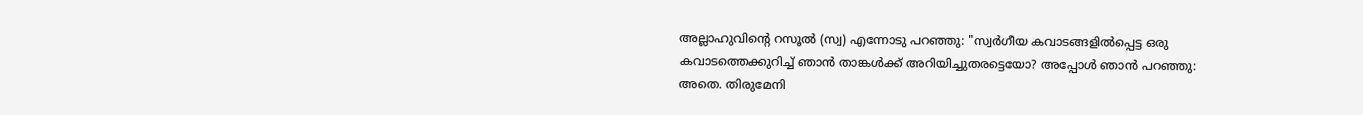അല്ലാഹുവിൻ്റെ റസൂൽ (സ്വ) എന്നോടു പറഞ്ഞു: "സ്വർഗീയ കവാടങ്ങളിൽപ്പെട്ട ഒരു കവാടത്തെക്കുറിച്ച് ഞാൻ താങ്കൾക്ക് അറിയിച്ചുതരട്ടെയോ? അപ്പോൾ ഞാൻ പറഞ്ഞു: അതെ. തിരുമേനി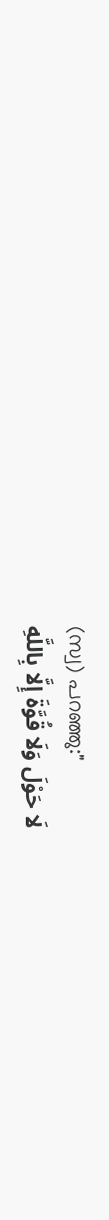(സ്വ) പറഞ്ഞു:"
لَا حَوْلَ وَلَا قُوَّةَ إِلَّا بِاللَّهِ